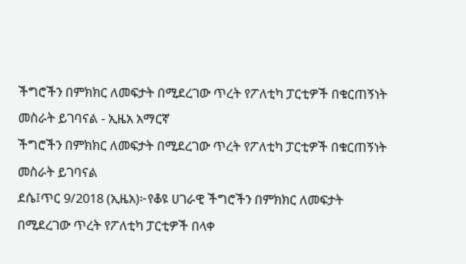ችግሮችን በምክክር ለመፍታት በሚደረገው ጥረት የፖለቲካ ፓርቲዎች በቁርጠኝነት መስራት ይገባናል - ኢዜአ አማርኛ
ችግሮችን በምክክር ለመፍታት በሚደረገው ጥረት የፖለቲካ ፓርቲዎች በቁርጠኝነት መስራት ይገባናል
ደሴ፤ጥር 9/2018 (ኢዜአ)፦የቆዩ ሀገራዊ ችግሮችን በምክክር ለመፍታት በሚደረገው ጥረት የፖለቲካ ፓርቲዎች በላቀ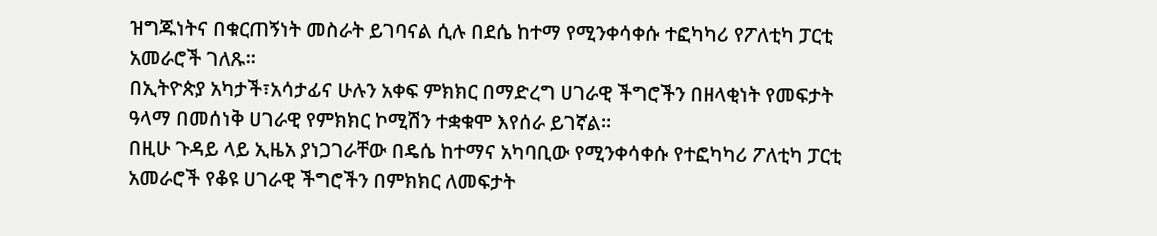ዝግጁነትና በቁርጠኝነት መስራት ይገባናል ሲሉ በደሴ ከተማ የሚንቀሳቀሱ ተፎካካሪ የፖለቲካ ፓርቲ አመራሮች ገለጹ።
በኢትዮጵያ አካታች፣አሳታፊና ሁሉን አቀፍ ምክክር በማድረግ ሀገራዊ ችግሮችን በዘላቂነት የመፍታት ዓላማ በመሰነቅ ሀገራዊ የምክክር ኮሚሽን ተቋቁሞ እየሰራ ይገኛል።
በዚሁ ጉዳይ ላይ ኢዜአ ያነጋገራቸው በዴሴ ከተማና አካባቢው የሚንቀሳቀሱ የተፎካካሪ ፖለቲካ ፓርቲ አመራሮች የቆዩ ሀገራዊ ችግሮችን በምክክር ለመፍታት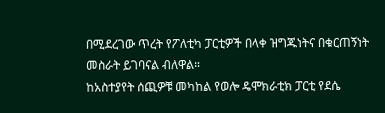በሚደረገው ጥረት የፖለቲካ ፓርቲዎች በላቀ ዝግጁነትና በቁርጠኝነት መስራት ይገባናል ብለዋል።
ከአስተያየት ሰጪዎቹ መካከል የወሎ ዴሞክራቲክ ፓርቲ የደሴ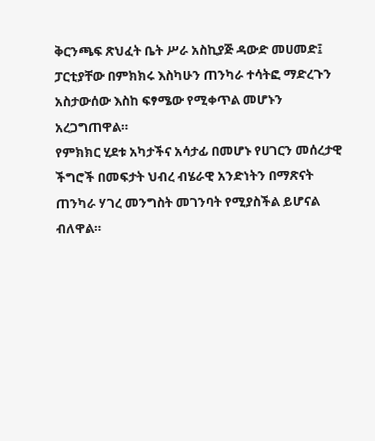ቅርንጫፍ ጽህፈት ቤት ሥራ አስኪያጅ ዳውድ መሀመድ፤ ፓርቲያቸው በምክክሩ እስካሁን ጠንካራ ተሳትፎ ማድረጉን አስታውሰው እስከ ፍፃሜው የሚቀጥል መሆኑን አረጋግጠዋል።
የምክክር ሂደቱ አካታችና አሳታፊ በመሆኑ የሀገርን መሰረታዊ ችግሮች በመፍታት ህብረ ብሄራዊ አንድነትን በማጽናት ጠንካራ ሃገረ መንግስት መገንባት የሚያስችል ይሆናል ብለዋል።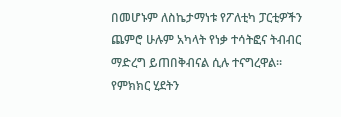በመሆኑም ለስኬታማነቱ የፖለቲካ ፓርቲዎችን ጨምሮ ሁሉም አካላት የነቃ ተሳትፎና ትብብር ማድረግ ይጠበቅብናል ሲሉ ተናግረዋል።
የምክክር ሂደትን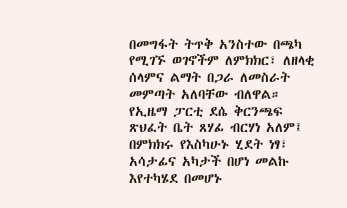በመግፋት ትጥቅ አንስተው በጫካ የሚገኙ ወገኖችም ለምክክር፣ ለዘላቂ ሰላምና ልማት በጋራ ለመስራት መምጣት አለባቸው ብለዋል።
የኢዜማ ፓርቲ ደሴ ቅርንጫፍ ጽህፈት ቤት ጸሃፊ ብርሃነ አለም፤ በምክክሩ የእስካሁኑ ሂደት ነፃ፣ አሳታፊና አካታች በሆነ መልኩ እየተካሄደ በመሆኑ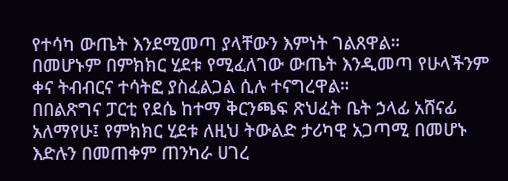የተሳካ ውጤት እንደሚመጣ ያላቸውን እምነት ገልጸዋል።
በመሆኑም በምክክር ሂደቱ የሚፈለገው ውጤት እንዲመጣ የሁላችንም ቀና ትብብርና ተሳትፎ ያስፈልጋል ሲሉ ተናግረዋል።
በበልጽግና ፓርቲ የደሴ ከተማ ቅርንጫፍ ጽህፈት ቤት ኃላፊ አሸናፊ አለማየሁ፤ የምክክር ሂደቱ ለዚህ ትውልድ ታሪካዊ አጋጣሚ በመሆኑ እድሉን በመጠቀም ጠንካራ ሀገረ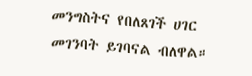መንግስትና የበለጸገች ሀገር መገንባት ይገባናል ብለዋል።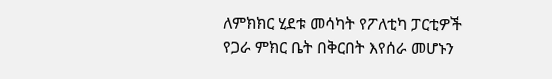ለምክክር ሂደቱ መሳካት የፖለቲካ ፓርቲዎች የጋራ ምክር ቤት በቅርበት እየሰራ መሆኑን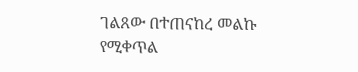ገልጸው በተጠናከረ መልኩ የሚቀጥል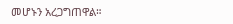መሆኑን አረጋግጠዋል።